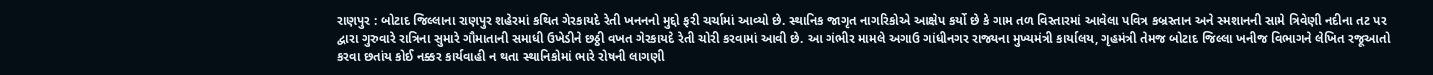રાણપુર : બોટાદ જિલ્લાના રાણપુર શહેરમાં કથિત ગેરકાયદે રેતી ખનનનો મુદ્દો ફરી ચર્ચામાં આવ્યો છે. સ્થાનિક જાગૃત નાગરિકોએ આક્ષેપ કર્યો છે કે ગામ તળ વિસ્તારમાં આવેલા પવિત્ર કબ્રસ્તાન અને સ્મશાનની સામે ત્રિવેણી નદીના તટ પર દ્વારા ગુરુવારે રાત્રિના સુમારે ગૌમાતાની સમાધી ઉખેડીને છઠ્ઠી વખત ગેરકાયદે રેતી ચોરી કરવામાં આવી છે. આ ગંભીર મામલે અગાઉ ગાંધીનગર રાજ્યના મુખ્યમંત્રી કાર્યાલય, ગૃહમંત્રી તેમજ બોટાદ જિલ્લા ખનીજ વિભાગને લેખિત રજૂઆતો કરવા છતાંય કોઈ નક્કર કાર્યવાહી ન થતા સ્થાનિકોમાં ભારે રોષની લાગણી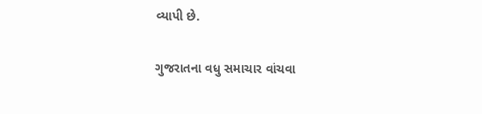વ્યાપી છે.

ગુજરાતના વધુ સમાચાર વાંચવા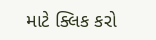માટે ક્લિક કરો